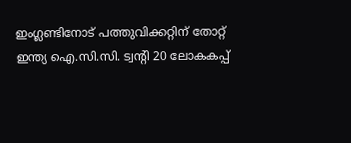ഇംഗ്ലണ്ടിനോട് പത്തുവിക്കറ്റിന് തോറ്റ് ഇന്ത്യ ഐ.സി.സി. ട്വന്റി 20 ലോകകപ്പ്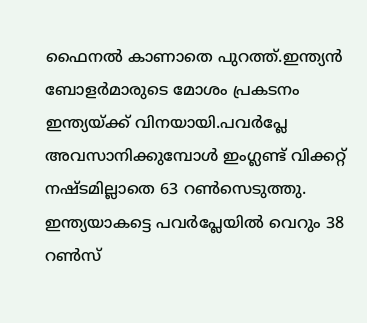ഫൈനല്‍ കാണാതെ പുറത്ത്.ഇന്ത്യൻ ബോളർമാരുടെ മോശം പ്രകടനം ഇന്ത്യയ്ക്ക് വിനയായി.പവര്‍പ്ലേ അവസാനിക്കുമ്പോള്‍ ഇംഗ്ലണ്ട് വിക്കറ്റ് നഷ്ടമില്ലാതെ 63 റണ്‍സെടുത്തു. ഇന്ത്യയാകട്ടെ പവര്‍പ്ലേയില്‍ വെറും 38 റണ്‍സ്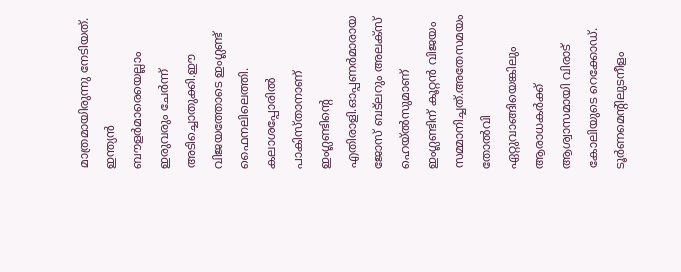മാത്രമായിരുന്നു നേടിയത്. ഇന്ത്യന്‍ ബൗളര്‍മാരെയെല്ലാം ഇരുവരും ചേര്‍ന്ന് അടിച്ചൊതുക്കി.ഈ വിജയത്തോടെ ഇംഗ്ലണ്ട് ഫൈനലിലെത്തി. കലാശപ്പോരില്‍ പാകിസ്താനാണ് ഇംഗ്ലണ്ടിന്റെ എതിരാളി.ഓപ്പണര്‍മാരായ ജോസ് ബട്‌ലറും അലക്‌സ് ഹെയ്ല്‍സുമാണ് ഇംഗ്ലണ്ടിന് കൂറ്റന്‍ വിജയം സമ്മാനിച്ചത്.അതേസമയം തോല്‍വി ഏറ്റുവാങ്ങിയെങ്കിലും ആരാധകര്‍ക്ക് ആശ്വാസമായി വിരാട് കോലിയുടെ റെക്കോഡ്. ടൂര്‍ണമെന്റിലുടനീളം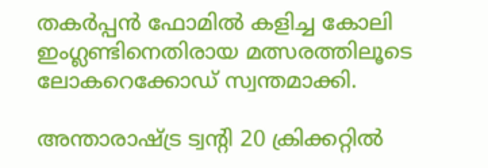തകര്‍പ്പന്‍ ഫോമില്‍ കളിച്ച കോലി ഇംഗ്ലണ്ടിനെതിരായ മത്സരത്തിലൂടെ ലോകറെക്കോഡ് സ്വന്തമാക്കി.

അന്താരാഷ്ട്ര ട്വന്റി 20 ക്രിക്കറ്റില്‍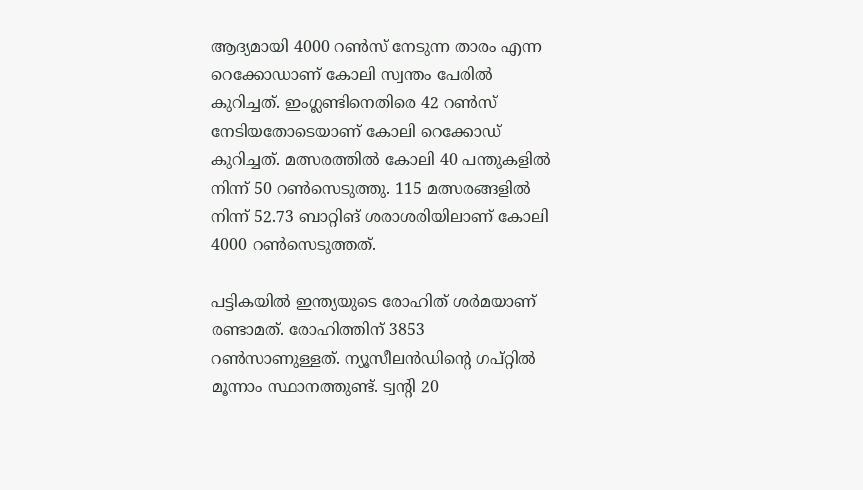ആദ്യമായി 4000 റണ്‍സ് നേടുന്ന താരം എന്ന റെക്കോഡാണ് കോലി സ്വന്തം പേരില്‍ കുറിച്ചത്. ഇംഗ്ലണ്ടിനെതിരെ 42 റണ്‍സ് നേടിയതോടെയാണ് കോലി റെക്കോഡ് കുറിച്ചത്. മത്സരത്തില്‍ കോലി 40 പന്തുകളില്‍ നിന്ന് 50 റണ്‍സെടുത്തു. 115 മത്സരങ്ങളില്‍ നിന്ന് 52.73 ബാറ്റിങ് ശരാശരിയിലാണ് കോലി 4000 റണ്‍സെടുത്തത്.

പട്ടികയില്‍ ഇന്ത്യയുടെ രോഹിത് ശര്‍മയാണ് രണ്ടാമത്. രോഹിത്തിന് 3853 റണ്‍സാണുള്ളത്. ന്യൂസീലന്‍ഡിന്റെ ഗപ്റ്റില്‍ മൂന്നാം സ്ഥാനത്തുണ്ട്. ട്വന്റി 20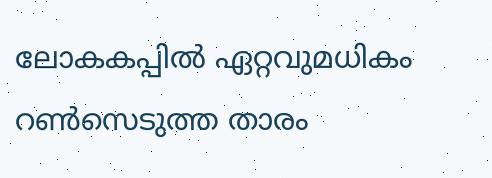ലോകകപ്പില്‍ ഏറ്റവുമധികം റണ്‍സെടുത്ത താരം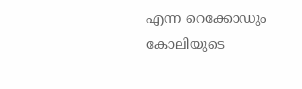എന്ന റെക്കോഡും കോലിയുടെ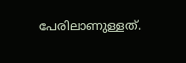പേരിലാണുള്ളത്.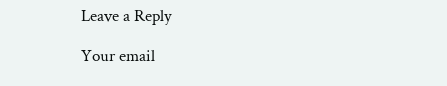Leave a Reply

Your email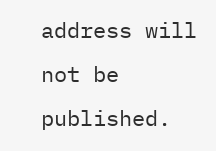address will not be published.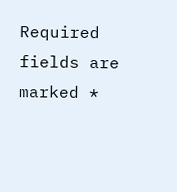Required fields are marked *